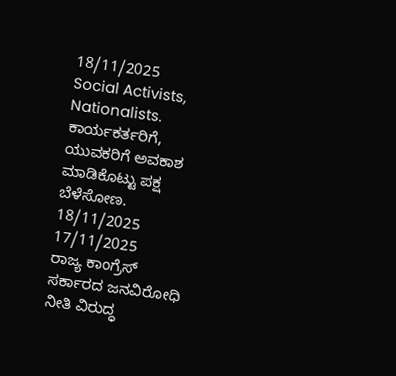18/11/2025
Social Activists, Nationalists.
ಕಾರ್ಯಕರ್ತರಿಗೆ, ಯುವಕರಿಗೆ ಅವಕಾಶ ಮಾಡಿಕೊಟ್ಟು ಪಕ್ಷ ಬೆಳೆಸೋಣ.
18/11/2025
17/11/2025
ರಾಜ್ಯ ಕಾಂಗ್ರೆಸ್ ಸರ್ಕಾರದ ಜನವಿರೋಧಿ ನೀತಿ ವಿರುದ್ಧ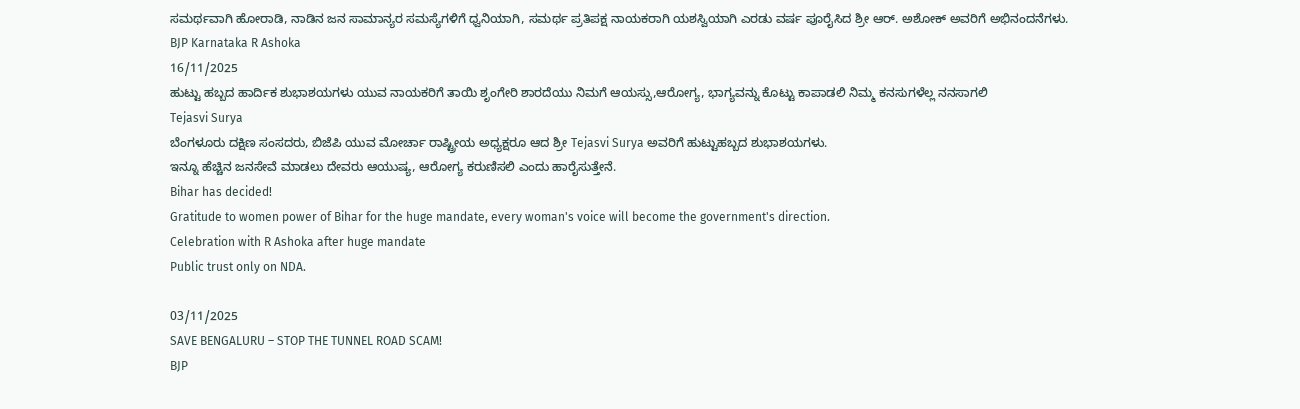ಸಮರ್ಥವಾಗಿ ಹೋರಾಡಿ, ನಾಡಿನ ಜನ ಸಾಮಾನ್ಯರ ಸಮಸ್ಯೆಗಳಿಗೆ ಧ್ವನಿಯಾಗಿ, ಸಮರ್ಥ ಪ್ರತಿಪಕ್ಷ ನಾಯಕರಾಗಿ ಯಶಸ್ವಿಯಾಗಿ ಎರಡು ವರ್ಷ ಪೂರೈಸಿದ ಶ್ರೀ ಆರ್. ಅಶೋಕ್ ಅವರಿಗೆ ಅಭಿನಂದನೆಗಳು.
BJP Karnataka R Ashoka
16/11/2025
ಹುಟ್ಟು ಹಬ್ಬದ ಹಾರ್ದಿಕ ಶುಭಾಶಯಗಳು ಯುವ ನಾಯಕರಿಗೆ ತಾಯಿ ಶೃಂಗೇರಿ ಶಾರದೆಯು ನಿಮಗೆ ಆಯಸ್ಸು,ಆರೋಗ್ಯ, ಭಾಗ್ಯವನ್ನು ಕೊಟ್ಟು ಕಾಪಾಡಲಿ ನಿಮ್ಮ ಕನಸುಗಳೆಲ್ಲ ನನಸಾಗಲಿ
Tejasvi Surya
ಬೆಂಗಳೂರು ದಕ್ಷಿಣ ಸಂಸದರು, ಬಿಜೆಪಿ ಯುವ ಮೋರ್ಚಾ ರಾಷ್ಟ್ರೀಯ ಅಧ್ಯಕ್ಷರೂ ಆದ ಶ್ರೀ Tejasvi Surya ಅವರಿಗೆ ಹುಟ್ಟುಹಬ್ಬದ ಶುಭಾಶಯಗಳು.
ಇನ್ನೂ ಹೆಚ್ಚಿನ ಜನಸೇವೆ ಮಾಡಲು ದೇವರು ಆಯುಷ್ಯ, ಆರೋಗ್ಯ ಕರುಣಿಸಲಿ ಎಂದು ಹಾರೈಸುತ್ತೇನೆ.
Bihar has decided!
Gratitude to women power of Bihar for the huge mandate, every woman's voice will become the government's direction.
Celebration with R Ashoka after huge mandate
Public trust only on NDA.

03/11/2025
SAVE BENGALURU – STOP THE TUNNEL ROAD SCAM!
BJP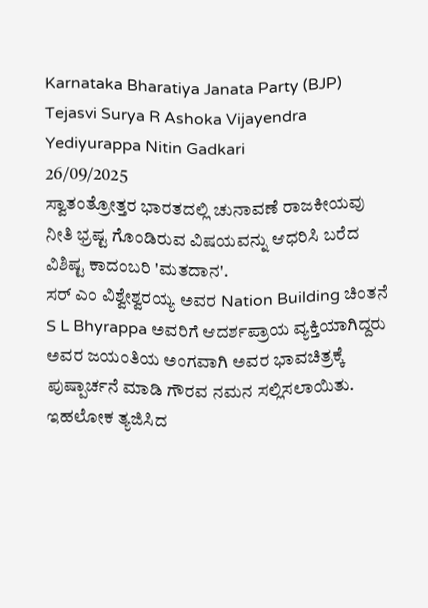Karnataka Bharatiya Janata Party (BJP) Tejasvi Surya R Ashoka Vijayendra Yediyurappa Nitin Gadkari
26/09/2025
ಸ್ವಾತಂತ್ರೋತ್ತರ ಭಾರತದಲ್ಲಿ ಚುನಾವಣೆ ರಾಜಕೀಯವು ನೀತಿ ಭ್ರಷ್ಟ ಗೊಂಡಿರುವ ವಿಷಯವನ್ನು ಆಧರಿಸಿ ಬರೆದ ವಿಶಿಷ್ಟ ಕಾದಂಬರಿ 'ಮತದಾನ'.
ಸರ್ ಎಂ ವಿಶ್ವೇಶ್ವರಯ್ಯ ಅವರ Nation Building ಚಿಂತನೆ S L Bhyrappa ಅವರಿಗೆ ಆದರ್ಶಪ್ರಾಯ ವ್ಯಕ್ತಿಯಾಗಿದ್ದರು
ಅವರ ಜಯಂತಿಯ ಅಂಗವಾಗಿ ಅವರ ಭಾವಚಿತ್ರಕ್ಕೆ ಪುಷ್ಪಾರ್ಚನೆ ಮಾಡಿ ಗೌರವ ನಮನ ಸಲ್ಲಿಸಲಾಯಿತು.
ಇಹಲೋಕ ತ್ಯಜಿಸಿದ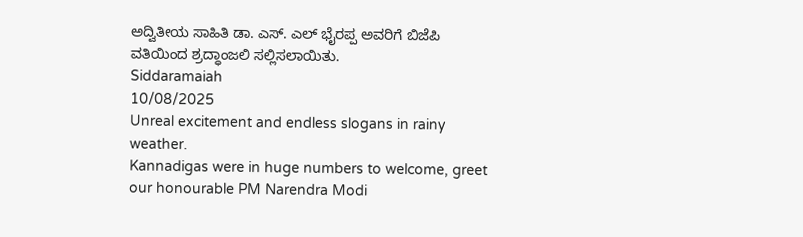ಅದ್ವಿತೀಯ ಸಾಹಿತಿ ಡಾ. ಎಸ್. ಎಲ್ ಭೈರಪ್ಪ ಅವರಿಗೆ ಬಿಜೆಪಿ ವತಿಯಿಂದ ಶ್ರದ್ಧಾಂಜಲಿ ಸಲ್ಲಿಸಲಾಯಿತು.
Siddaramaiah
10/08/2025
Unreal excitement and endless slogans in rainy weather.
Kannadigas were in huge numbers to welcome, greet our honourable PM Narendra Modi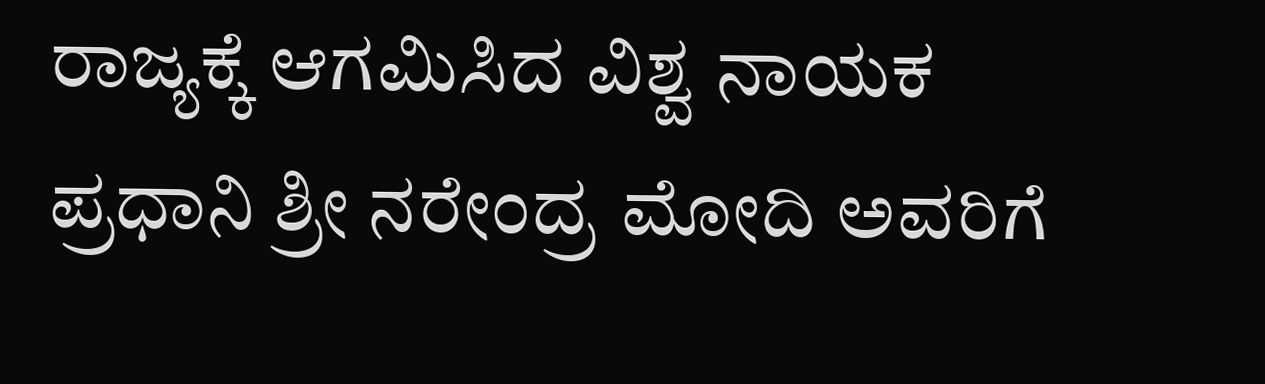ರಾಜ್ಯಕ್ಕೆ ಆಗಮಿಸಿದ ವಿಶ್ವ ನಾಯಕ ಪ್ರಧಾನಿ ಶ್ರೀ ನರೇಂದ್ರ ಮೋದಿ ಅವರಿಗೆ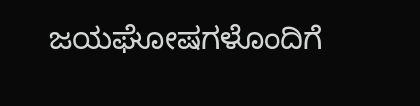ಜಯಘೋಷಗಳೊಂದಿಗೆ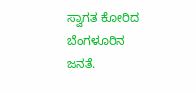ಸ್ವಾಗತ ಕೋರಿದ ಬೆಂಗಳೂರಿನ ಜನತೆ.